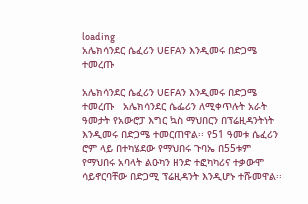loading
አሌክሳንደር ሴፈሪን UEFAን እንዲመሩ በድጋሜ ተመረጡ

አሌክሳንደር ሴፈሪን UEFAን እንዲመሩ በድጋሜ ተመረጡ   አሌክሳንደር ሴፌሪን ለሚቀጥሉት አራት ዓመታት የአውሮፓ እግር ኳስ ማህበርን በፕሬዚዳንትነት እንዲመሩ በድጋሜ ተመርጠዋል፡፡ የ51 ዓመቱ ሴፈሪን ሮም ላይ በተካሄደው የማህበሩ ጉባኤ በ55ቱም የማህበሩ አባላት ልዑካን ዘንድ ተፎካካሪና ተቃውሞ ሳይኖርባቸው በድጋሚ ፕሬዚዳንት እንዲሆኑ ተሹመዋል፡፡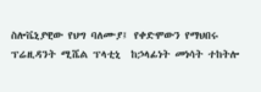ስሎቬኒያዊው የህግ ባለሙያ፤ የቀድሞውን የማህበሩ ፕሬዚዳንት ሚሼል ፕላቲኒ  ከኃላፊነት መነሳት ተከትሎ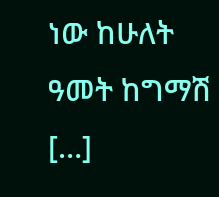ነው ከሁለት ዓመት ከግማሽ […]